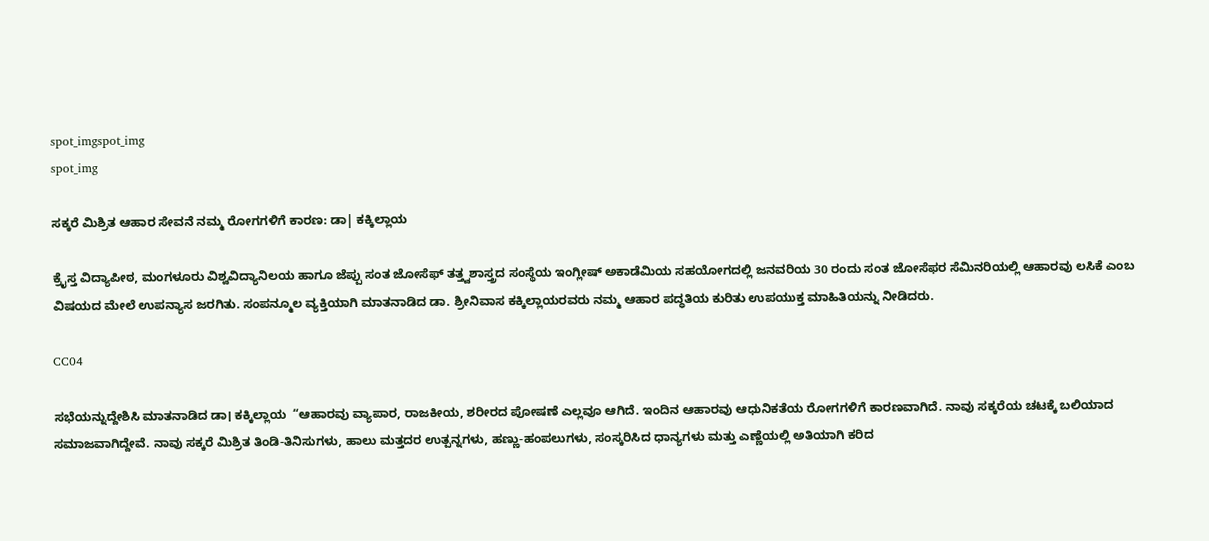spot_imgspot_img
spot_img

ಸಕ್ಕರೆ ಮಿಶ್ರಿತ ಆಹಾರ ಸೇವನೆ ನಮ್ಮ ರೋಗಗಳಿಗೆ ಕಾರಣ: ಡಾ| ಕಕ್ಕಿಲ್ಲಾಯ

ಕ್ರೈಸ್ತ ವಿದ್ಯಾಪೀಠ, ಮಂಗಳೂರು ವಿಶ್ವವಿದ್ಯಾನಿಲಯ ಹಾಗೂ ಜೆಪ್ಪು ಸಂತ ಜೋಸೆಫ್ ತತ್ತ್ವಶಾಸ್ತ್ರದ ಸಂಸ್ಥೆಯ ಇಂಗ್ಲೀಷ್ ಅಕಾಡೆಮಿಯ ಸಹಯೋಗದಲ್ಲಿ ಜನವರಿಯ 30 ರಂದು ಸಂತ ಜೋಸೆಫರ ಸೆಮಿನರಿಯಲ್ಲಿ ಆಹಾರವು ಲಸಿಕೆ ಎಂಬ ವಿಷಯದ ಮೇಲೆ ಉಪನ್ಯಾಸ ಜರಗಿತು. ಸಂಪನ್ಮೂಲ ವ್ಯಕ್ತಿಯಾಗಿ ಮಾತನಾಡಿದ ಡಾ. ಶ್ರೀನಿವಾಸ ಕಕ್ಕಿಲ್ಲಾಯರವರು ನಮ್ಮ ಆಹಾರ ಪದ್ಧತಿಯ ಕುರಿತು ಉಪಯುಕ್ತ ಮಾಹಿತಿಯನ್ನು ನೀಡಿದರು.

CC04

ಸಭೆಯನ್ನುದ್ದೇಶಿಸಿ ಮಾತನಾಡಿದ ಡಾ। ಕಕ್ಕಿಲ್ಲಾಯ  “ಆಹಾರವು ವ್ಯಾಪಾರ, ರಾಜಕೀಯ, ಶರೀರದ ಪೋಷಣೆ ಎಲ್ಲವೂ ಆಗಿದೆ. ಇಂದಿನ ಆಹಾರವು ಆಧುನಿಕತೆಯ ರೋಗಗಳಿಗೆ ಕಾರಣವಾಗಿದೆ. ನಾವು ಸಕ್ಕರೆಯ ಚಟಕ್ಕೆ ಬಲಿಯಾದ ಸಮಾಜವಾಗಿದ್ದೇವೆ. ನಾವು ಸಕ್ಕರೆ ಮಿಶ್ರಿತ ತಿಂಡಿ-ತಿನಿಸುಗಳು, ಹಾಲು ಮತ್ತದರ ಉತ್ಪನ್ನಗಳು, ಹಣ್ಣು-ಹಂಪಲುಗಳು, ಸಂಸ್ಕರಿಸಿದ ಧಾನ್ಯಗಳು ಮತ್ತು ಎಣ್ಣೆಯಲ್ಲಿ ಅತಿಯಾಗಿ ಕರಿದ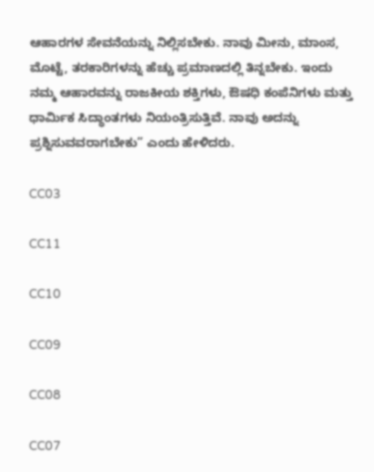ಆಹಾರಗಳ ಸೇವನೆಯನ್ನು ನಿಲ್ಲಿಸಬೇಕು. ನಾವು ಮೀನು, ಮಾಂಸ, ಮೊಟ್ಟೆ, ತರಕಾರಿಗಳನ್ನು ಹೆಚ್ಚು ಪ್ರಮಾಣದಲ್ಲಿ ತಿನ್ನಬೇಕು. ಇಂದು ನಮ್ಮ ಆಹಾರವನ್ನು ರಾಜಕೀಯ ಶಕ್ತಿಗಳು, ಔಷಧಿ ಕಂಪೆನಿಗಳು ಮತ್ತು ಧಾರ್ಮಿಕ ಸಿದ್ಧಾಂತಗಳು ನಿಯಂತ್ರಿಸುತ್ತಿವೆ. ನಾವು ಅದನ್ನು ಪ್ರಶ್ನಿಸುವವರಾಗಬೇಕು” ಎಂದು ಹೇಳಿದರು.

CC03

CC11

CC10

CC09

CC08

CC07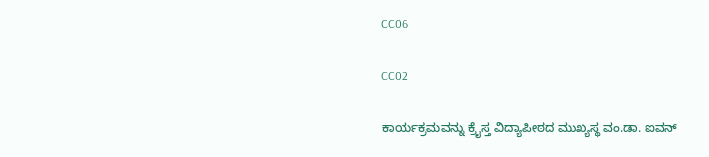CC06

CC02

ಕಾರ್ಯಕ್ರಮವನ್ನು ಕ್ರೈಸ್ತ ವಿದ್ಯಾಪೀಠದ ಮುಖ್ಯಸ್ಥ ವಂ.ಡಾ. ಐವನ್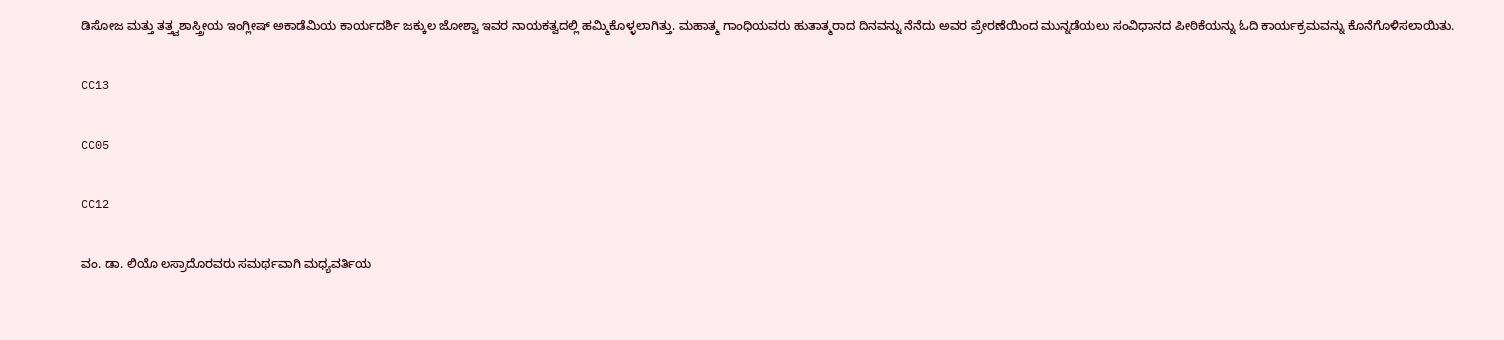ಡಿಸೋಜ ಮತ್ತು ತತ್ತ್ವಶಾಸ್ತ್ರೀಯ ಇಂಗ್ಲೀಷ್ ಅಕಾಡೆಮಿಯ ಕಾರ್ಯದರ್ಶಿ ಜಕ್ಕುಲ ಜೋಶ್ವಾ ಇವರ ನಾಯಕತ್ವದಲ್ಲಿ ಹಮ್ಮಿಕೊಳ್ಳಲಾಗಿತ್ತು. ಮಹಾತ್ಮ ಗಾಂಧಿಯವರು ಹುತಾತ್ಮರಾದ ದಿನವನ್ನು ನೆನೆದು ಅವರ ಪ್ರೇರಣೆಯಿಂದ ಮುನ್ನಡೆಯಲು ಸಂವಿಧಾನದ ಪೀಠಿಕೆಯನ್ನು ಓದಿ ಕಾರ್ಯಕ್ರಮವನ್ನು ಕೊನೆಗೊಳಿಸಲಾಯಿತು.

CC13

CC05

CC12

ವಂ. ಡಾ. ಲಿಯೊ ಲಸ್ರಾದೊರವರು ಸಮರ್ಥವಾಗಿ ಮಧ್ಯವರ್ತಿಯ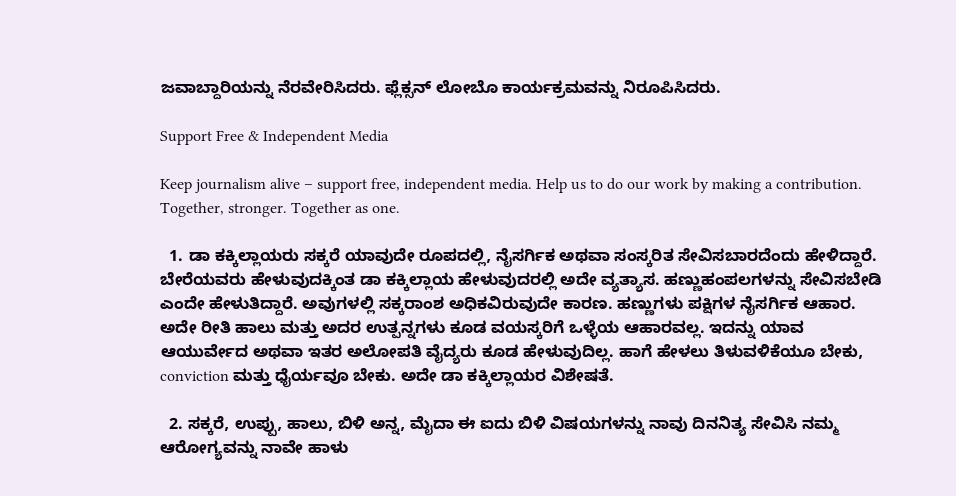ಜವಾಬ್ದಾರಿಯನ್ನು ನೆರವೇರಿಸಿದರು. ಫ್ಲೆಕ್ಸನ್ ಲೋಬೊ ಕಾರ್ಯಕ್ರಮವನ್ನು ನಿರೂಪಿಸಿದರು.

Support Free & Independent Media

Keep journalism alive – support free, independent media. Help us to do our work by making a contribution. Together, stronger. Together as one.

  1. ಡಾ ಕಕ್ಕಿಲ್ಲಾಯರು ಸಕ್ಕರೆ ಯಾವುದೇ ರೂಪದಲ್ಲಿ, ನೈಸರ್ಗಿಕ ಅಥವಾ ಸಂಸ್ಕರಿತ ಸೇವಿಸಬಾರದೆಂದು ಹೇಳಿದ್ದಾರೆ. ಬೇರೆಯವರು ಹೇಳುವುದಕ್ಕಿಂತ ಡಾ ಕಕ್ಕಿಲ್ಲಾಯ ಹೇಳುವುದರಲ್ಲಿ ಅದೇ ವ್ಯತ್ಯಾಸ. ಹಣ್ಣುಹಂಪಲಗಳನ್ನು ಸೇವಿಸಬೇಡಿ ಎಂದೇ ಹೇಳುತಿದ್ದಾರೆ. ಅವುಗಳಲ್ಲಿ ಸಕ್ಕರಾಂಶ ಅಧಿಕವಿರುವುದೇ ಕಾರಣ. ಹಣ್ಣುಗಳು ಪಕ್ಷಿಗಳ ನೈಸರ್ಗಿಕ ಆಹಾರ. ಅದೇ ರೀತಿ ಹಾಲು ಮತ್ತು ಅದರ ಉತ್ಪನ್ನಗಳು ಕೂಡ ವಯಸ್ಕರಿಗೆ ಒಳ್ಳೆಯ ಆಹಾರವಲ್ಲ. ಇದನ್ನು ಯಾವ ಆಯುರ್ವೇದ ಅಥವಾ ಇತರ ಅಲೋಪತಿ ವೈದ್ಯರು ಕೂಡ ಹೇಳುವುದಿಲ್ಲ. ಹಾಗೆ ಹೇಳಲು ತಿಳುವಳಿಕೆಯೂ ಬೇಕು, conviction ಮತ್ತು ಧೈರ್ಯವೂ ಬೇಕು. ಅದೇ ಡಾ ಕಕ್ಕಿಲ್ಲಾಯರ ವಿಶೇಷತೆ.

  2. ಸಕ್ಕರೆ, ಉಪ್ಪು, ಹಾಲು, ಬಿಳಿ ಅನ್ನ, ಮೈದಾ ಈ ಐದು ಬಿಳಿ ವಿಷಯಗಳನ್ನು ನಾವು ದಿನನಿತ್ಯ ಸೇವಿಸಿ ನಮ್ಮ ಆರೋಗ್ಯವನ್ನು ನಾವೇ ಹಾಳು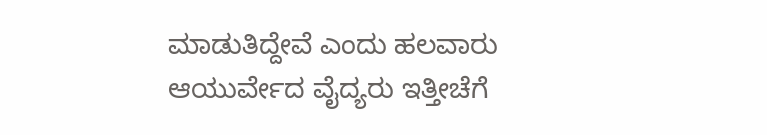ಮಾಡುತಿದ್ದೇವೆ ಎಂದು ಹಲವಾರು ಆಯುರ್ವೇದ ವೈದ್ಯರು ಇತ್ತೀಚೆಗೆ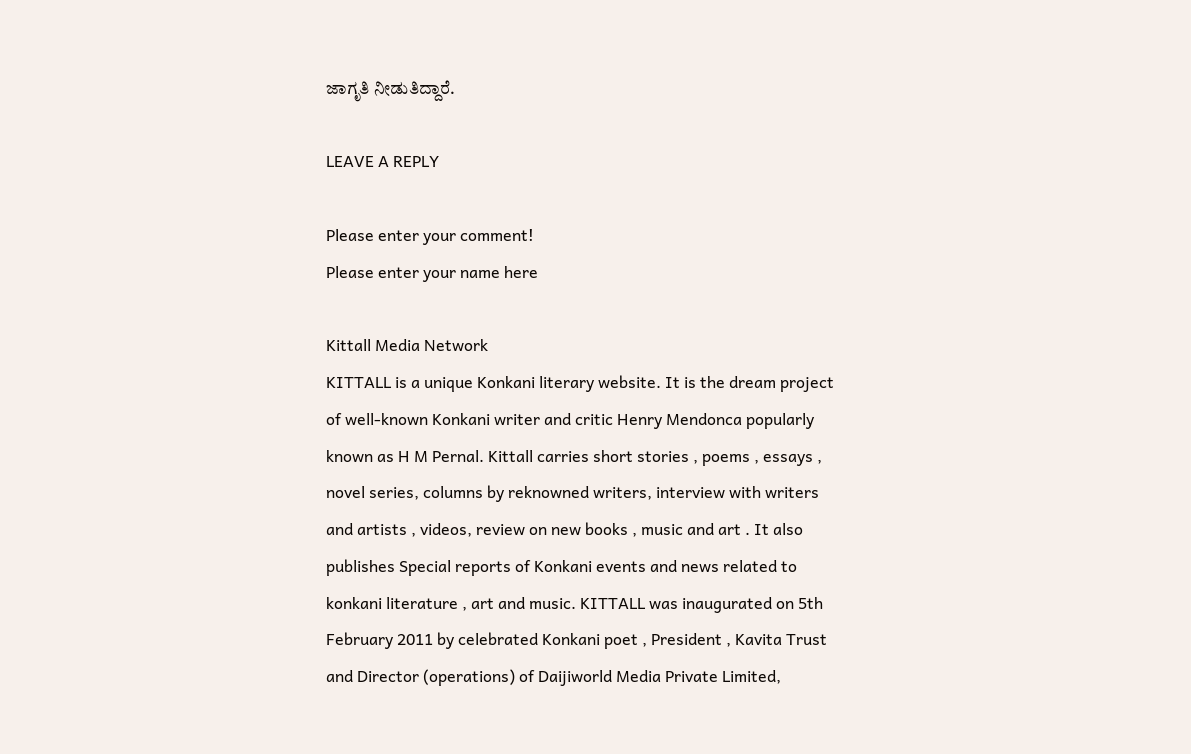ಜಾಗೃತಿ ನೀಡುತಿದ್ದಾರೆ.

LEAVE A REPLY

Please enter your comment!
Please enter your name here

Kittall Media Network
KITTALL is a unique Konkani literary website. It is the dream project of well-known Konkani writer and critic Henry Mendonca popularly known as H M Pernal. Kittall carries short stories , poems , essays , novel series, columns by reknowned writers, interview with writers and artists , videos, review on new books , music and art . It also publishes Special reports of Konkani events and news related to konkani literature , art and music. KITTALL was inaugurated on 5th February 2011 by celebrated Konkani poet , President , Kavita Trust and Director (operations) of Daijiworld Media Private Limited,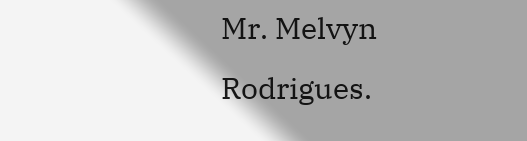Mr. Melvyn Rodrigues.